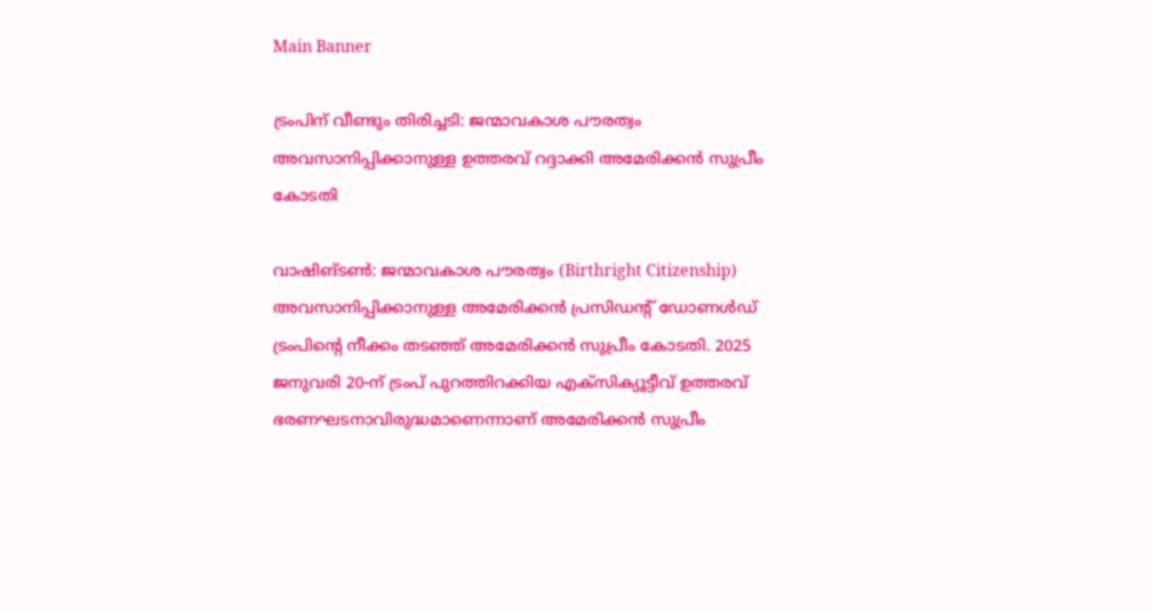Main Banner

ട്രംപിന് വീണ്ടും തിരിച്ചടി: ജന്മാവകാശ പൗരത്വം അവസാനിപ്പിക്കാനുള്ള ഉത്തരവ് റദ്ദാക്കി അമേരിക്കൻ സുപ്രീം കോടതി

വാഷിങ്ടൺ: ജന്മാവകാശ പൗരത്വം (Birthright Citizenship) അവസാനിപ്പിക്കാനുള്ള അമേരിക്കൻ പ്രസിഡൻ്റ് ഡോണൾഡ് ട്രംപിൻ്റെ നീക്കം തടഞ്ഞ് അമേരിക്കൻ സുപ്രീം കോടതി. 2025 ജനുവരി 20-ന് ട്രംപ് പുറത്തിറക്കിയ എക്സിക്യൂട്ടീവ് ഉത്തരവ് ഭരണഘടനാവിരുദ്ധമാണെന്നാണ് അമേരിക്കൻ സുപ്രീം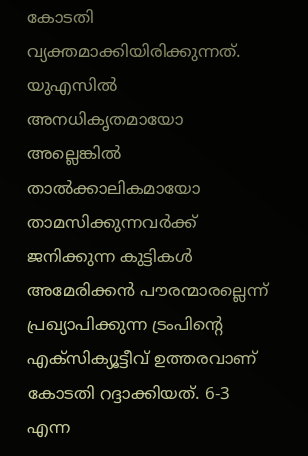കോടതി വ്യക്തമാക്കിയിരിക്കുന്നത്. യുഎസിൽ അനധികൃതമായോ അല്ലെങ്കിൽ താൽക്കാലികമായോ താമസിക്കുന്നവർക്ക് ജനിക്കുന്ന കുട്ടികൾ അമേരിക്കൻ പൗരന്മാരല്ലെന്ന് പ്രഖ്യാപിക്കുന്ന ട്രംപിന്റെ എക്‌സിക്യൂട്ടീവ് ഉത്തരവാണ് കോടതി റദ്ദാക്കിയത്. 6-3 എന്ന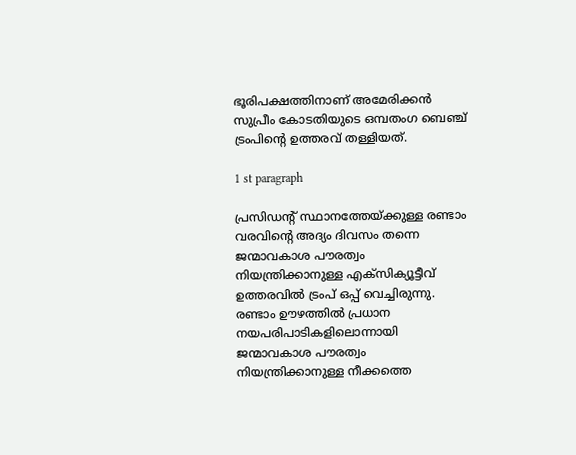ഭൂരിപക്ഷത്തിനാണ് അമേരിക്കൻ സുപ്രീം കോടതിയുടെ ഒമ്പതംഗ ബെഞ്ച് ട്രംപിൻ്റെ ഉത്തരവ് തള്ളിയത്.

1 st paragraph

പ്രസിഡൻ്റ് സ്ഥാനത്തേയ്ക്കുള്ള രണ്ടാം വരവിൻ്റെ അദ്യം ദിവസം തന്നെ ജന്മാവകാശ പൗരത്വം നിയന്ത്രിക്കാനുള്ള എക്സിക്യൂട്ടീവ് ഉത്തരവിൽ ട്രംപ് ഒപ്പ് വെച്ചിരുന്നു. രണ്ടാം ഊഴത്തിൽ പ്രധാന നയപരിപാടികളിലൊന്നായി ജന്മാവകാശ പൗരത്വം നിയന്ത്രിക്കാനുള്ള നീക്കത്തെ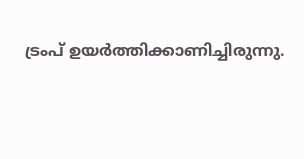ട്രംപ് ഉയർത്തിക്കാണിച്ചിരുന്നു.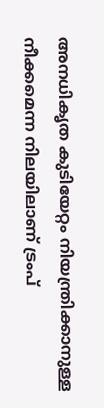അനധികൃത കുടിയേറ്റം നിയന്ത്രിക്കാനുള്ള നീക്കമെന്ന നിലയിലാണ് ട്രംപ്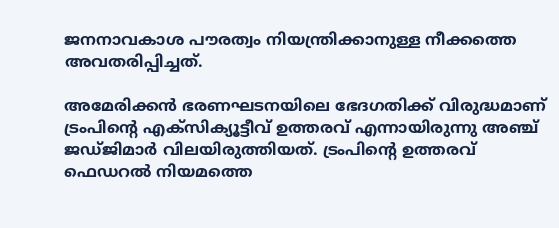ജനനാവകാശ പൗരത്വം നിയന്ത്രിക്കാനുള്ള നീക്കത്തെ അവതരിപ്പിച്ചത്.

അമേരിക്കൻ ഭരണഘടനയിലെ ഭേദഗതിക്ക് വിരുദ്ധമാണ് ട്രംപിൻ്റെ എക്സിക്യൂട്ടീവ് ഉത്തരവ് എന്നായിരുന്നു അഞ്ച് ജഡ്ജിമാർ വിലയിരുത്തിയത്. ട്രംപിന്റെ ഉത്തരവ് ഫെഡറൽ നിയമത്തെ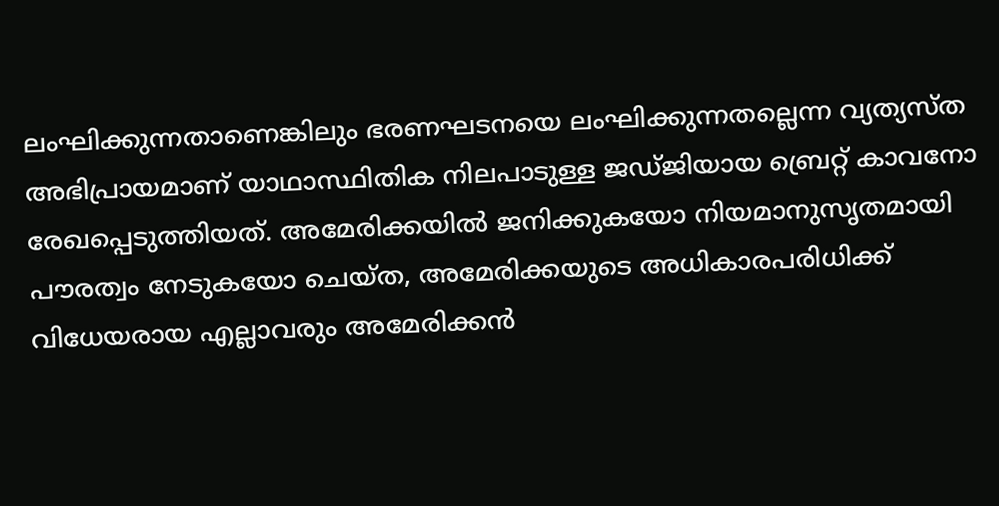ലംഘിക്കുന്നതാണെങ്കിലും ഭരണഘടനയെ ലംഘിക്കുന്നതല്ലെന്ന വ്യത്യസ്ത അഭിപ്രായമാണ് യാഥാസ്ഥിതിക നിലപാടുള്ള ജഡ്ജിയായ ബ്രെറ്റ് കാവനോ രേഖപ്പെടുത്തിയത്. അമേരിക്കയിൽ ജനിക്കുകയോ നിയമാനുസൃതമായി പൗരത്വം നേടുകയോ ചെയ്ത, അമേരിക്കയുടെ അധികാരപരിധിക്ക് വിധേയരായ എല്ലാവരും അമേരിക്കൻ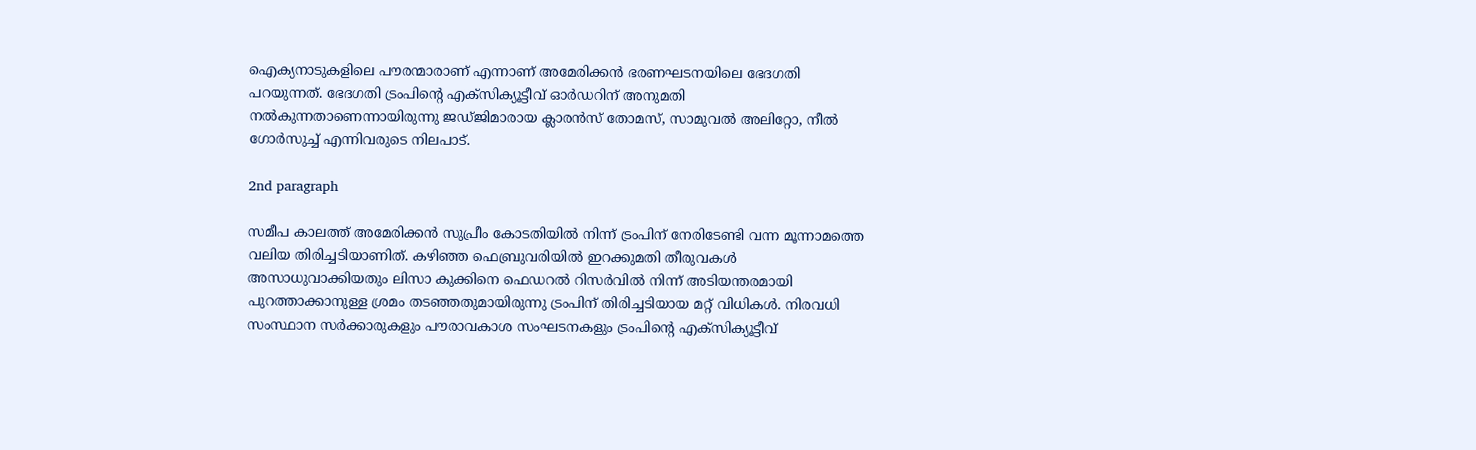ഐക്യനാടുകളിലെ പൗരന്മാരാണ് എന്നാണ് അമേരിക്കൻ ഭരണഘടനയിലെ ഭേദഗതി പറയുന്നത്. ഭേദഗതി ട്രംപിന്റെ എക്സിക്യൂട്ടീവ് ഓർഡറിന് അനുമതി നൽകുന്നതാണെന്നായിരുന്നു ജഡ്ജിമാരായ ക്ലാരൻസ് തോമസ്, സാമുവൽ അലിറ്റോ, നീൽ ഗോർസുച്ച് എന്നിവരുടെ നിലപാട്.

2nd paragraph

സമീപ കാലത്ത് അമേരിക്കൻ സുപ്രീം കോടതിയിൽ നിന്ന് ട്രംപിന് നേരിടേണ്ടി വന്ന മൂന്നാമത്തെ വലിയ തിരിച്ചടിയാണിത്. കഴിഞ്ഞ ഫെബ്രുവരിയിൽ ഇറക്കുമതി തീരുവകൾ അസാധുവാക്കിയതും ലിസാ കുക്കിനെ ഫെഡറൽ റിസർവിൽ നിന്ന് അടിയന്തരമായി പുറത്താക്കാനുള്ള ശ്രമം തടഞ്ഞതുമായിരുന്നു ട്രംപിന് തിരിച്ചടിയായ മറ്റ് വിധികൾ. നിരവധി സംസ്ഥാന സർക്കാരുകളും പൗരാവകാശ സംഘടനകളും ട്രംപിന്റെ എക്സിക്യൂട്ടീവ്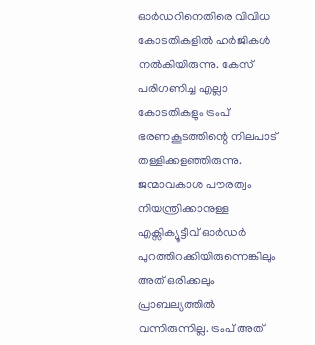ഓർഡറിനെതിരെ വിവിധ കോടതികളിൽ ഹർജികൾ നൽകിയിരുന്നു. കേസ് പരിഗണിച്ച എല്ലാ കോടതികളും ട്രംപ് ഭരണകൂടത്തിന്റെ നിലപാട് തള്ളിക്കളഞ്ഞിരുന്നു. ജന്മാവകാശ പൗരത്വം നിയന്ത്രിക്കാനുള്ള എക്സിക്യൂട്ടീവ് ഓർഡർ പുറത്തിറക്കിയിരുന്നെങ്കിലും അത് ഒരിക്കലും പ്രാബല്യത്തിൽ വന്നിരുന്നില്ല. ട്രംപ് അത്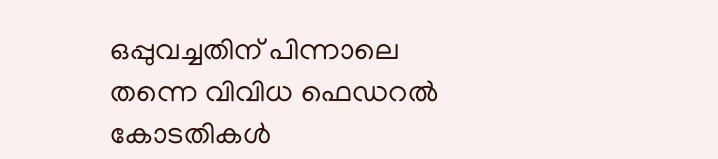ഒപ്പുവച്ചതിന് പിന്നാലെ തന്നെ വിവിധ ഫെഡറൽ കോടതികൾ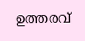ഉത്തരവ്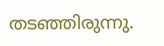തടഞ്ഞിരുന്നു.